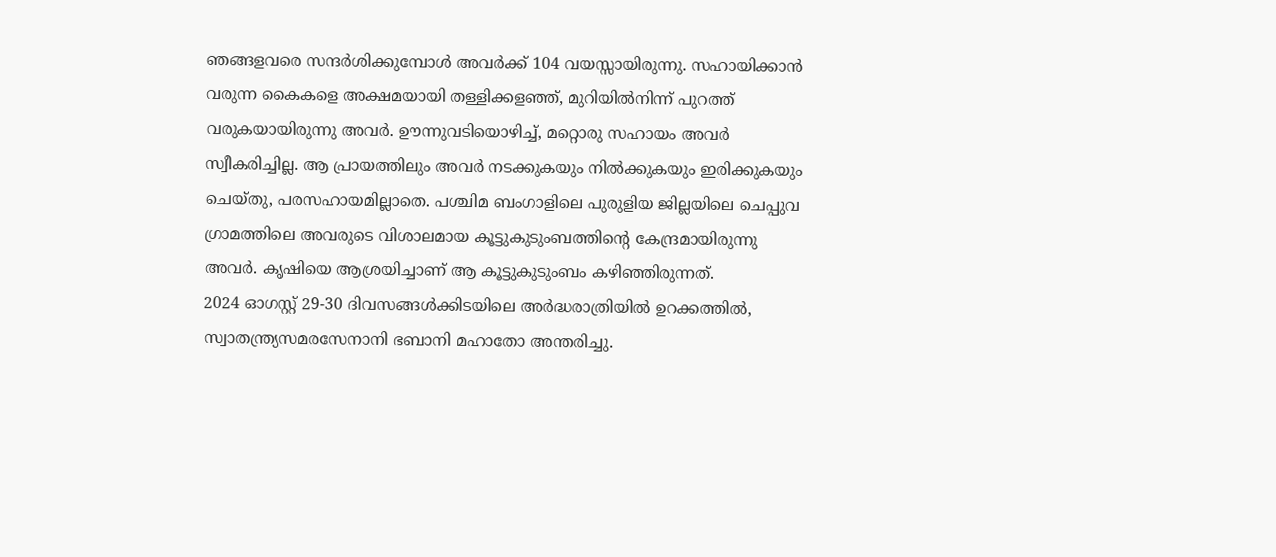ഞങ്ങളവരെ സന്ദർശിക്കുമ്പോൾ അവർക്ക് 104 വയസ്സായിരുന്നു. സഹായിക്കാൻ വരുന്ന കൈകളെ അക്ഷമയായി തള്ളിക്കളഞ്ഞ്, മുറിയിൽനിന്ന് പുറത്ത് വരുകയായിരുന്നു അവർ. ഊന്നുവടിയൊഴിച്ച്, മറ്റൊരു സഹായം അവർ സ്വീകരിച്ചില്ല. ആ പ്രായത്തിലും അവർ നടക്കുകയും നിൽക്കുകയും ഇരിക്കുകയും ചെയ്തു, പരസഹായമില്ലാതെ. പശ്ചിമ ബംഗാളിലെ പുരുളിയ ജില്ലയിലെ ചെപ്പുവ ഗ്രാമത്തിലെ അവരുടെ വിശാലമായ കൂട്ടുകുടുംബത്തിന്റെ കേന്ദ്രമായിരുന്നു അവർ. കൃഷിയെ ആശ്രയിച്ചാണ് ആ കൂട്ടുകുടുംബം കഴിഞ്ഞിരുന്നത്.
2024 ഓഗസ്റ്റ് 29-30 ദിവസങ്ങൾക്കിടയിലെ അർദ്ധരാത്രിയിൽ ഉറക്കത്തിൽ, സ്വാതന്ത്ര്യസമരസേനാനി ഭബാനി മഹാതോ അന്തരിച്ചു.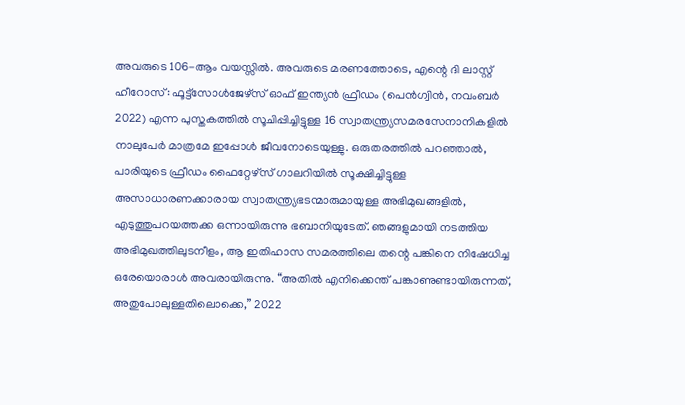അവരുടെ 106-ആം വയസ്സിൽ. അവരുടെ മരണത്തോടെ, എന്റെ ദി ലാസ്റ്റ് ഹീറോസ്: ഫൂട്ട്സോൾജേഴ്സ് ഓഫ് ഇന്ത്യൻ ഫ്രീഡം (പെൻഗ്വിൻ, നവംബർ 2022) എന്ന പുസ്തകത്തിൽ സൂചിപ്പിച്ചിട്ടുള്ള 16 സ്വാതന്ത്ര്യസമരസേനാനികളിൽ നാലുപേർ മാത്രമേ ഇപ്പോൾ ജീവനോടെയുള്ളു. ഒരുതരത്തിൽ പറഞ്ഞാൽ, പാരിയുടെ ഫ്രീഡം ഫൈറ്റേഴ്സ് ഗാലറിയിൽ സൂക്ഷിച്ചിട്ടുള്ള അസാധാരണക്കാരായ സ്വാതന്ത്ര്യഭടന്മാരുമായുള്ള അഭിമുഖങ്ങളിൽ, എടുത്തുപറയത്തക്ക ഒന്നായിരുന്നു ഭബാനിയുടേത്. ഞങ്ങളുമായി നടത്തിയ അഭിമുഖത്തിലുടനീളം, ആ ഇതിഹാസ സമരത്തിലെ തന്റെ പങ്കിനെ നിഷേധിച്ച ഒരേയൊരാൾ അവരായിരുന്നു. “അതിൽ എനിക്കെന്ത് പങ്കാണുണ്ടായിരുന്നത്, അതുപോലുള്ളതിലൊക്കെ,” 2022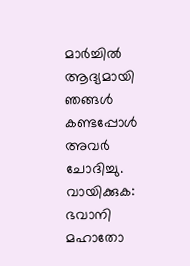മാർച്ചിൽ ആദ്യമായി ഞങ്ങൾ കണ്ടപ്പോൾ അവർ ചോദിച്ചു. വായിക്കുക: ഭവാനി മഹാതോ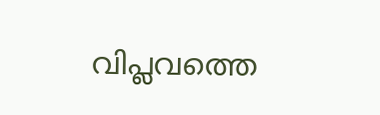വിപ്ലവത്തെ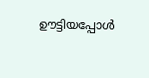ഊട്ടിയപ്പോൾ